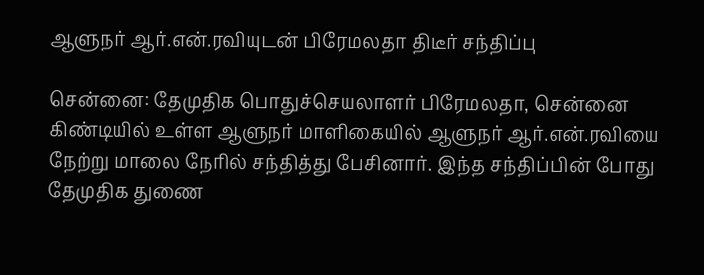ஆளுநர் ஆர்.என்.ரவியுடன் பிரேமலதா திடீர் சந்திப்பு

சென்னை: தேமுதிக பொதுச்செயலாளர் பிரேமலதா, சென்னை கிண்டியில் உள்ள ஆளுநர் மாளிகையில் ஆளுநர் ஆர்.என்.ரவியை நேற்று மாலை நேரில் சந்தித்து பேசினார். இந்த சந்திப்பின் போது தேமுதிக துணை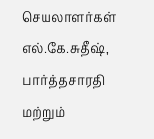செயலாளர்கள் எல்.கே.சுதீஷ், பார்த்தசாரதி மற்றும்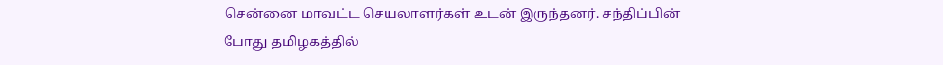சென்னை மாவட்ட செயலாளர்கள் உடன் இருந்தனர். சந்திப்பின் போது தமிழகத்தில்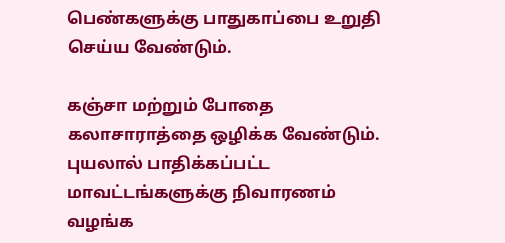பெண்களுக்கு பாதுகாப்பை உறுதி செய்ய வேண்டும்.

கஞ்சா மற்றும் போதை கலாசாராத்தை ஒழிக்க வேண்டும். புயலால் பாதிக்கப்பட்ட மாவட்டங்களுக்கு நிவாரணம் வழங்க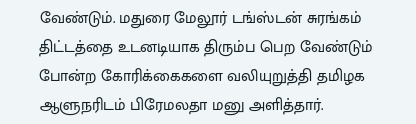வேண்டும். மதுரை மேலூர் டங்ஸ்டன் சுரங்கம் திட்டத்தை உடனடியாக திரும்ப பெற வேண்டும் போன்ற கோரிக்கைகளை வலியுறுத்தி தமிழக ஆளுநரிடம் பிரேமலதா மனு அளித்தார்.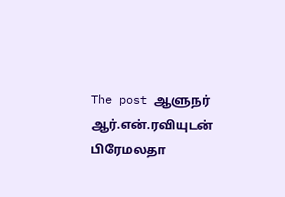The post ஆளுநர் ஆர்.என்.ரவியுடன் பிரேமலதா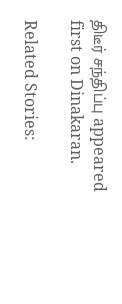திடீர் சந்திப்பு appeared first on Dinakaran.

Related Stories: